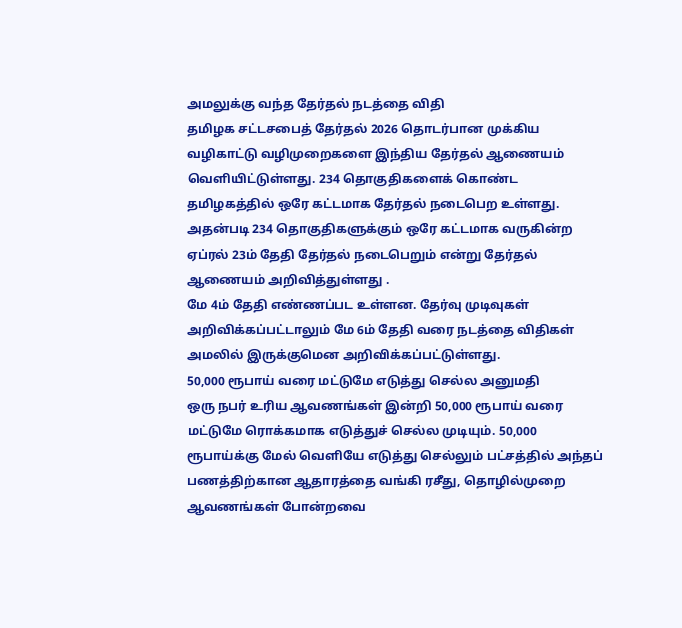அமலுக்கு வந்த தேர்தல் நடத்தை விதி
தமிழக சட்டசபைத் தேர்தல் 2026 தொடர்பான முக்கிய வழிகாட்டு வழிமுறைகளை இந்திய தேர்தல் ஆணையம் வெளியிட்டுள்ளது. 234 தொகுதிகளைக் கொண்ட தமிழகத்தில் ஒரே கட்டமாக தேர்தல் நடைபெற உள்ளது.
அதன்படி 234 தொகுதிகளுக்கும் ஒரே கட்டமாக வருகின்ற ஏப்ரல் 23ம் தேதி தேர்தல் நடைபெறும் என்று தேர்தல் ஆணையம் அறிவித்துள்ளது .
மே 4ம் தேதி எண்ணப்பட உள்ளன. தேர்வு முடிவுகள் அறிவிக்கப்பட்டாலும் மே 6ம் தேதி வரை நடத்தை விதிகள் அமலில் இருக்குமென அறிவிக்கப்பட்டுள்ளது.
50,000 ரூபாய் வரை மட்டுமே எடுத்து செல்ல அனுமதி
ஒரு நபர் உரிய ஆவணங்கள் இன்றி 50,000 ரூபாய் வரை மட்டுமே ரொக்கமாக எடுத்துச் செல்ல முடியும். 50,000 ரூபாய்க்கு மேல் வெளியே எடுத்து செல்லும் பட்சத்தில் அந்தப் பணத்திற்கான ஆதாரத்தை வங்கி ரசீது, தொழில்முறை ஆவணங்கள் போன்றவை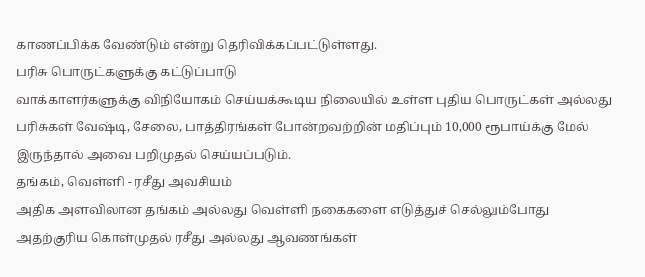காணப்பிக்க வேண்டும் என்று தெரிவிக்கப்பட்டுள்ளது.
பரிசு பொருட்களுக்கு கட்டுப்பாடு
வாக்காளர்களுக்கு விநியோகம் செய்யக்கூடிய நிலையில் உள்ள புதிய பொருட்கள் அல்லது பரிசுகள் வேஷ்டி, சேலை, பாத்திரங்கள் போன்றவற்றின் மதிப்பும் 10,000 ரூபாய்க்கு மேல் இருந்தால் அவை பறிமுதல் செய்யப்படும்.
தங்கம், வெள்ளி - ரசீது அவசியம்
அதிக அளவிலான தங்கம் அல்லது வெள்ளி நகைகளை எடுத்துச் செல்லும்போது அதற்குரிய கொள்முதல் ரசீது அல்லது ஆவணங்கள்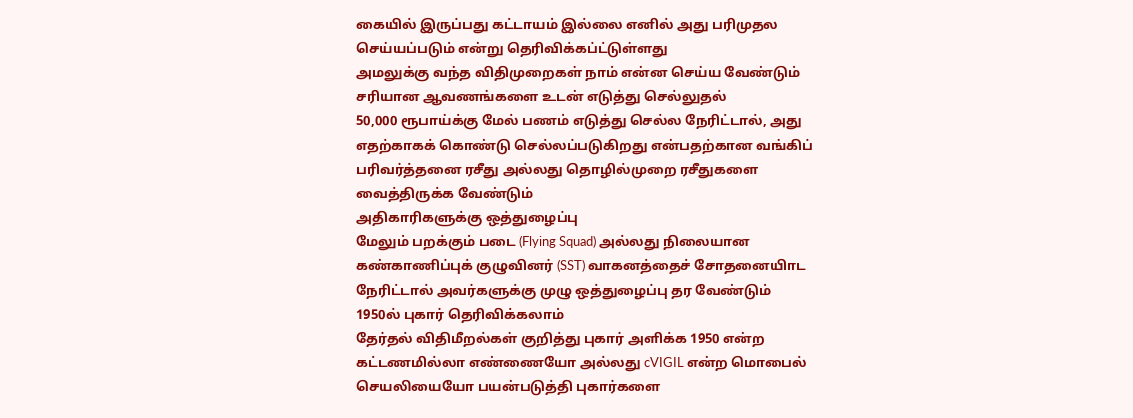கையில் இருப்பது கட்டாயம் இல்லை எனில் அது பரிமுதல செய்யப்படும் என்று தெரிவிக்கப்ட்டுள்ளது
அமலுக்கு வந்த விதிமுறைகள் நாம் என்ன செய்ய வேண்டும்
சரியான ஆவணங்களை உடன் எடுத்து செல்லுதல்
50,000 ரூபாய்க்கு மேல் பணம் எடுத்து செல்ல நேரிட்டால், அது எதற்காகக் கொண்டு செல்லப்படுகிறது என்பதற்கான வங்கிப் பரிவர்த்தனை ரசீது அல்லது தொழில்முறை ரசீதுகளை வைத்திருக்க வேண்டும்
அதிகாரிகளுக்கு ஒத்துழைப்பு
மேலும் பறக்கும் படை (Flying Squad) அல்லது நிலையான கண்காணிப்புக் குழுவினர் (SST) வாகனத்தைச் சோதனையிாட நேரிட்டால் அவர்களுக்கு முழு ஒத்துழைப்பு தர வேண்டும்
1950ல் புகார் தெரிவிக்கலாம்
தேர்தல் விதிமீறல்கள் குறித்து புகார் அளிக்க 1950 என்ற கட்டணமில்லா எண்ணையோ அல்லது cVIGIL என்ற மொபைல் செயலியையோ பயன்படுத்தி புகார்களை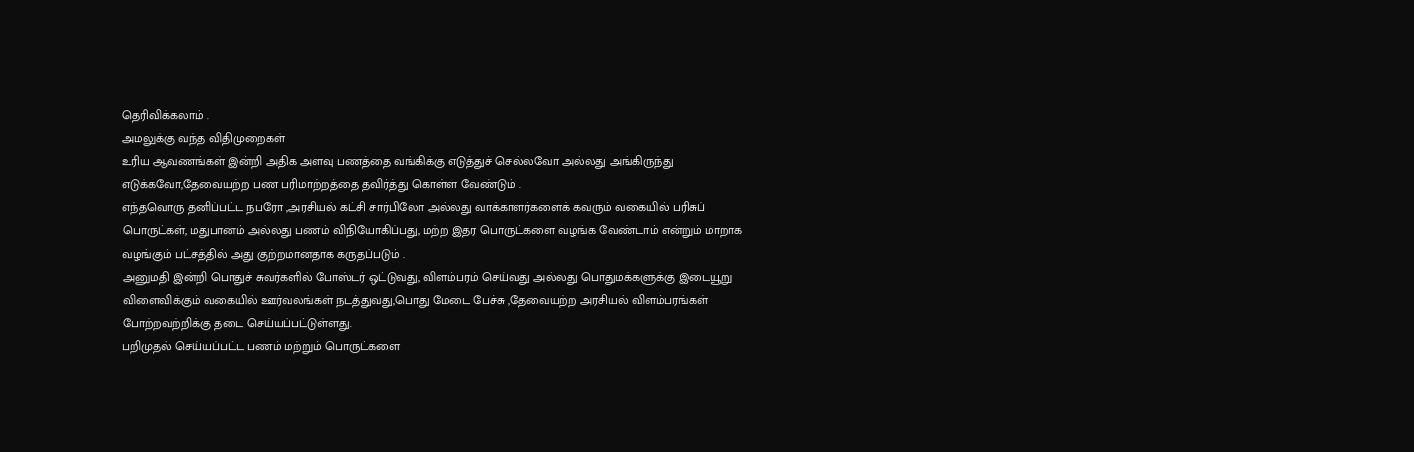தெரிவிக்கலாம் .
அமலுக்கு வந்த விதிமுறைகள்
உரிய ஆவணங்கள் இன்றி அதிக அளவு பணத்தை வங்கிக்கு எடுத்துச் செல்லவோ அல்லது அங்கிருந்து எடுக்கவோ,தேவையற்ற பண பரிமாற்றத்தை தவிர்த்து கொள்ள வேண்டும் .
எந்தவொரு தனிப்பட்ட நபரோ ,அரசியல் கட்சி சார்பிலோ அல்லது வாக்காளர்களைக் கவரும் வகையில் பரிசுப் பொருட்கள், மதுபானம் அல்லது பணம் விநியோகிப்பது, மற்ற இதர பொருட்களை வழங்க வேண்டாம் என்றும் மாறாக வழங்கும் பட்சத்தில் அது குற்றமானதாக கருதப்படும் .
அனுமதி இன்றி பொதுச் சுவர்களில் போஸ்டர் ஒட்டுவது, விளம்பரம் செய்வது அல்லது பொதுமக்களுக்கு இடையூறு விளைவிக்கும் வகையில் ஊர்வலங்கள் நடத்துவது,பொது மேடை பேச்சு ,தேவையற்ற அரசியல் விளம்பரங்கள் போற்றவற்றிக்கு தடை செய்யப்பட்டுள்ளது.
பறிமுதல் செய்யப்பட்ட பணம் மற்றும் பொருட்களை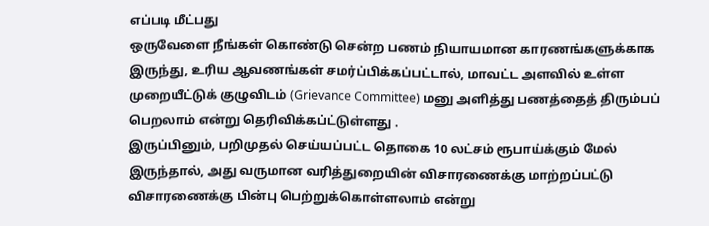எப்படி மீட்பது
ஒருவேளை நீங்கள் கொண்டு சென்ற பணம் நியாயமான காரணங்களுக்காக இருந்து, உரிய ஆவணங்கள் சமர்ப்பிக்கப்பட்டால், மாவட்ட அளவில் உள்ள முறையீட்டுக் குழுவிடம் (Grievance Committee) மனு அளித்து பணத்தைத் திரும்பப் பெறலாம் என்று தெரிவிக்கப்ட்டுள்ளது .
இருப்பினும், பறிமுதல் செய்யப்பட்ட தொகை 10 லட்சம் ரூபாய்க்கும் மேல் இருந்தால், அது வருமான வரித்துறையின் விசாரணைக்கு மாற்றப்பட்டு விசாரணைக்கு பின்பு பெற்றுக்கொள்ளலாம் என்று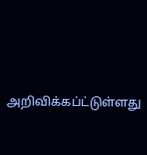அறிவிக்கப்ட்டுள்ளது